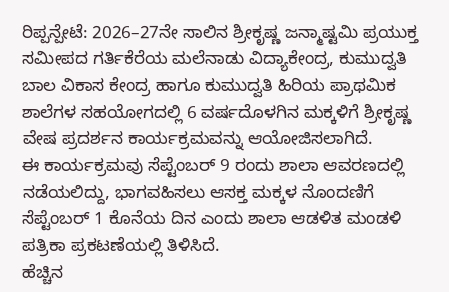ರಿಪ್ಪನ್ಪೇಟೆ: 2026–27ನೇ ಸಾಲಿನ ಶ್ರೀಕೃಷ್ಣ ಜನ್ಮಾಷ್ಟಮಿ ಪ್ರಯುಕ್ತ ಸಮೀಪದ ಗರ್ತಿಕೆರೆಯ ಮಲೆನಾಡು ವಿದ್ಯಾಕೇಂದ್ರ, ಕುಮುದ್ವತಿ ಬಾಲ ವಿಕಾಸ ಕೇಂದ್ರ ಹಾಗೂ ಕುಮುದ್ವತಿ ಹಿರಿಯ ಪ್ರಾಥಮಿಕ ಶಾಲೆಗಳ ಸಹಯೋಗದಲ್ಲಿ 6 ವರ್ಷದೊಳಗಿನ ಮಕ್ಕಳಿಗೆ ಶ್ರೀಕೃಷ್ಣ ವೇಷ ಪ್ರದರ್ಶನ ಕಾರ್ಯಕ್ರಮವನ್ನು ಆಯೋಜಿಸಲಾಗಿದೆ.
ಈ ಕಾರ್ಯಕ್ರಮವು ಸೆಪ್ಟೆಂಬರ್ 9 ರಂದು ಶಾಲಾ ಆವರಣದಲ್ಲಿ ನಡೆಯಲಿದ್ದು, ಭಾಗವಹಿಸಲು ಆಸಕ್ತ ಮಕ್ಕಳ ನೊಂದಣಿಗೆ ಸೆಪ್ಟೆಂಬರ್ 1 ಕೊನೆಯ ದಿನ ಎಂದು ಶಾಲಾ ಆಡಳಿತ ಮಂಡಳಿ ಪತ್ರಿಕಾ ಪ್ರಕಟಣೆಯಲ್ಲಿ ತಿಳಿಸಿದೆ.
ಹೆಚ್ಚಿನ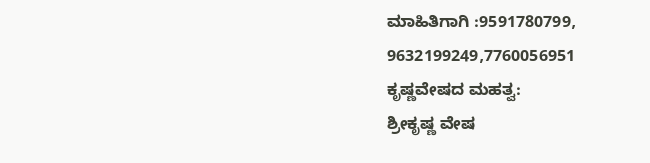ಮಾಹಿತಿಗಾಗಿ :9591780799, 9632199249,7760056951
ಕೃಷ್ಣವೇಷದ ಮಹತ್ವ:
ಶ್ರೀಕೃಷ್ಣ ವೇಷ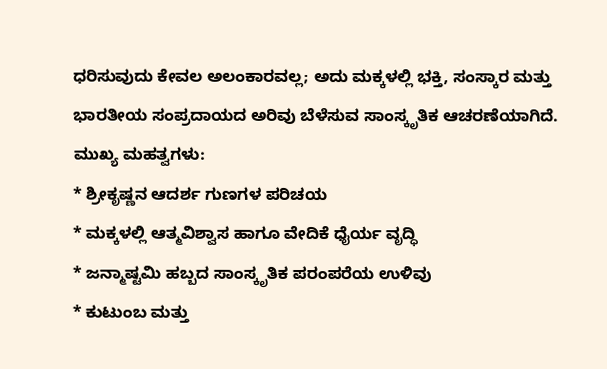ಧರಿಸುವುದು ಕೇವಲ ಅಲಂಕಾರವಲ್ಲ; ಅದು ಮಕ್ಕಳಲ್ಲಿ ಭಕ್ತಿ, ಸಂಸ್ಕಾರ ಮತ್ತು ಭಾರತೀಯ ಸಂಪ್ರದಾಯದ ಅರಿವು ಬೆಳೆಸುವ ಸಾಂಸ್ಕೃತಿಕ ಆಚರಣೆಯಾಗಿದೆ.
ಮುಖ್ಯ ಮಹತ್ವಗಳು:
* ಶ್ರೀಕೃಷ್ಣನ ಆದರ್ಶ ಗುಣಗಳ ಪರಿಚಯ
* ಮಕ್ಕಳಲ್ಲಿ ಆತ್ಮವಿಶ್ವಾಸ ಹಾಗೂ ವೇದಿಕೆ ಧೈರ್ಯ ವೃದ್ಧಿ
* ಜನ್ಮಾಷ್ಟಮಿ ಹಬ್ಬದ ಸಾಂಸ್ಕೃತಿಕ ಪರಂಪರೆಯ ಉಳಿವು
* ಕುಟುಂಬ ಮತ್ತು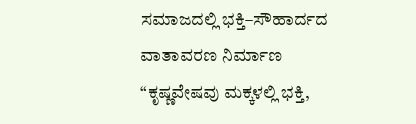ಸಮಾಜದಲ್ಲಿ ಭಕ್ತಿ–ಸೌಹಾರ್ದದ ವಾತಾವರಣ ನಿರ್ಮಾಣ
“ಕೃಷ್ಣವೇಷವು ಮಕ್ಕಳಲ್ಲಿ ಭಕ್ತಿ,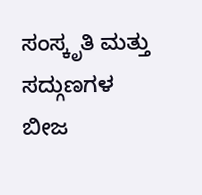ಸಂಸ್ಕೃತಿ ಮತ್ತು ಸದ್ಗುಣಗಳ ಬೀಜ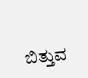ಬಿತ್ತುವ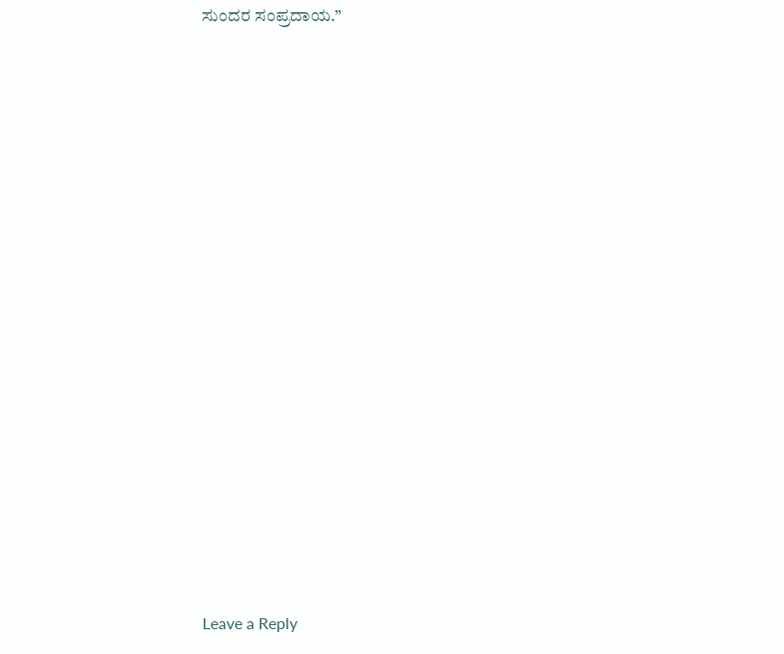ಸುಂದರ ಸಂಪ್ರದಾಯ.”

















Leave a Reply